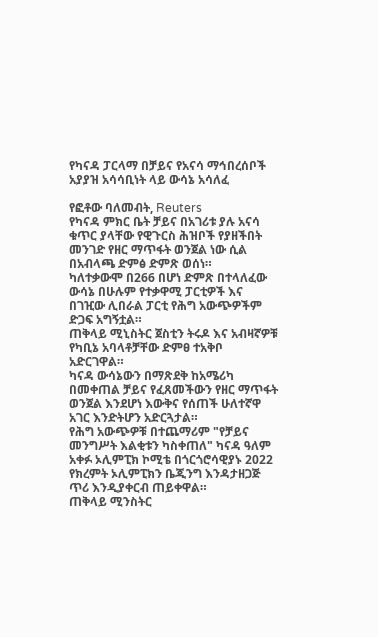የካናዳ ፓርላማ በቻይና የአናሳ ማኅበረሰቦች አያያዝ አሳሳቢነት ላይ ውሳኔ አሳለፈ

የፎቶው ባለመብት, Reuters
የካናዳ ምክር ቤት ቻይና በአገሪቱ ያሉ አናሳ ቁጥር ያላቸው የዊጉርስ ሕዝቦች የያዘችበት መንገድ የዘር ማጥፋት ወንጀል ነው ሲል በአብላጫ ድምፅ ድምጽ ወሰነ።
ካለተቃውሞ በ266 በሆነ ድምጽ በተላለፈው ውሳኔ በሁሉም የተቃዋሚ ፓርቲዎች እና በገዢው ሊበራል ፓርቲ የሕግ አውጭዎችም ድጋፍ አግኝቷል።
ጠቅላይ ሚኒስትር ጀስቲን ትሩዶ እና አብዛኛዎቹ የካቢኔ አባላቶቻቸው ድምፀ ተአቅቦ አድርገዋል።
ካናዳ ውሳኔውን በማጽደቅ ከአሜሪካ በመቀጠል ቻይና የፈጸመችውን የዘር ማጥፋት ወንጀል እንደሆነ እውቅና የሰጠች ሁለተኛዋ አገር እንድትሆን አድርጓታል።
የሕግ አውጭዎቹ በተጨማሪም "የቻይና መንግሥት እልቂቱን ካስቀጠለ" ካናዳ ዓለም አቀፉ ኦሊምፒክ ኮሚቴ በጎርጎሮሳዊያኑ 2022 የክረምት ኦሊምፒክን ቤጂንግ እንዳታዘጋጅ ጥሪ እንዲያቀርብ ጠይቀዋል።
ጠቅላይ ሚንስትር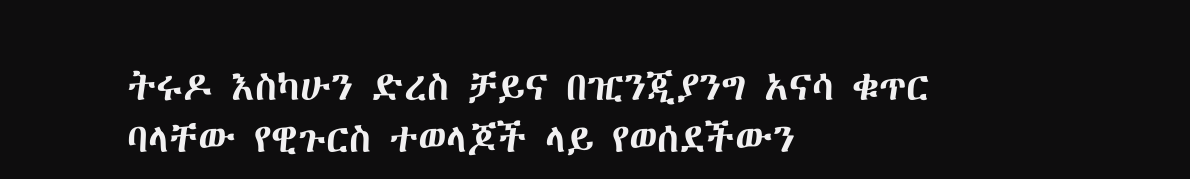ትሩዶ እስካሁን ድረስ ቻይና በዢንጂያንግ አናሳ ቁጥር ባላቸው የዊጉርስ ተወላጆች ላይ የወሰደችውን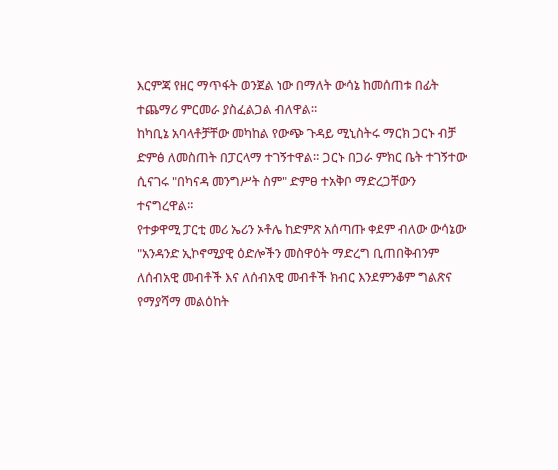እርምጃ የዘር ማጥፋት ወንጀል ነው በማለት ውሳኔ ከመሰጠቱ በፊት ተጨማሪ ምርመራ ያስፈልጋል ብለዋል።
ከካቢኔ አባላቶቻቸው መካከል የውጭ ጉዳይ ሚኒስትሩ ማርክ ጋርኑ ብቻ ድምፅ ለመስጠት በፓርላማ ተገኝተዋል። ጋርኑ በጋራ ምክር ቤት ተገኝተው ሲናገሩ "በካናዳ መንግሥት ስም" ድምፀ ተአቅቦ ማድረጋቸውን ተናግረዋል።
የተቃዋሚ ፓርቲ መሪ ኤሪን ኦቶሌ ከድምጽ አሰጣጡ ቀደም ብለው ውሳኔው "አንዳንድ ኢኮኖሚያዊ ዕድሎችን መስዋዕት ማድረግ ቢጠበቅብንም ለሰብአዊ መብቶች እና ለሰብአዊ መብቶች ክብር እንደምንቆም ግልጽና የማያሻማ መልዕከት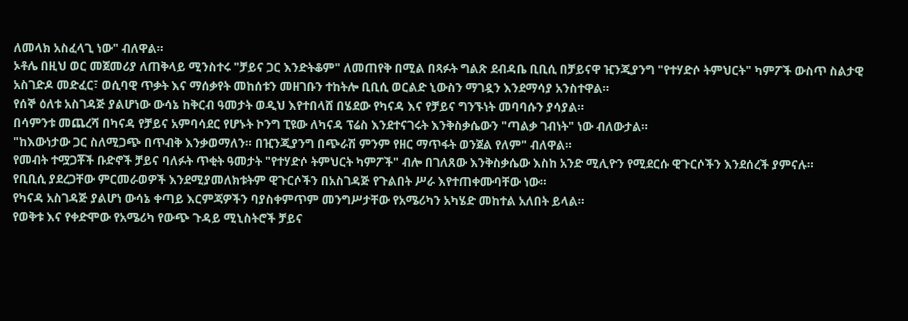ለመላክ አስፈላጊ ነው" ብለዋል።
ኦቶሌ በዚህ ወር መጀመሪያ ለጠቅላይ ሚንስተሩ "ቻይና ጋር እንድትቆም" ለመጠየቅ በሚል በጻፉት ግልጽ ደብዳቤ ቢቢሲ በቻይናዋ ዢንጂያንግ "የተሃድሶ ትምህርት" ካምፖች ውስጥ ስልታዊ አስገድዶ መድፈር፣ ወሲባዊ ጥቃት እና ማሰቃየት መከሰቱን መዘገቡን ተከትሎ ቢቢሲ ወርልድ ኒውስን ማገዷን እንደማሳያ አንስተዋል።
የሰኞ ዕለቱ አስገዳጅ ያልሆነው ውሳኔ ከቅርብ ዓመታት ወዲህ እየተበላሸ በሄደው የካናዳ እና የቻይና ግንኙነት መባባሱን ያሳያል።
በሳምንቱ መጨረሻ በካናዳ የቻይና አምባሳደር የሆኑት ኮንግ ፒዩው ለካናዳ ፕሬስ እንደተናገሩት እንቅስቃሴውን "ጣልቃ ገብነት" ነው ብለውታል።
"ከእውነታው ጋር ስለሚጋጭ በጥብቅ እንቃወማለን። በዢንጂያንግ በጭራሽ ምንም የዘር ማጥፋት ወንጀል የለም" ብለዋል።
የመብት ተሟጋቾች ቡድኖች ቻይና ባለፉት ጥቂት ዓመታት "የተሃድሶ ትምህርት ካምፖች" ብሎ በገለጸው እንቅስቃሴው እስከ አንድ ሚሊዮን የሚደርሱ ዊጉርሶችን እንደሰረች ያምናሉ።
የቢቢሲ ያደረጋቸው ምርመራወዎች እንደሚያመለክቱትም ዊጉርሶችን በአስገዳጅ የጉልበት ሥራ እየተጠቀሙባቸው ነው።
የካናዳ አስገዳጅ ያልሆነ ውሳኔ ቀጣይ እርምጃዎችን ባያስቀምጥም መንግሥታቸው የአሜሪካን አካሄድ መከተል አለበት ይላል።
የወቅቱ እና የቀድሞው የአሜሪካ የውጭ ጉዳይ ሚኒስትሮች ቻይና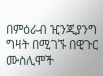በምዕራብ ዢንጂያንግ ግዛት በሚገኙ በዊጉር ሙስሊሞች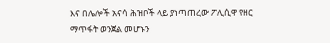እና በሌሎች አናሳ ሕዝቦች ላይ ያነጣጠረው ፖሊሲዋ የዘር ማጥፋት ወንጀል መሆኑን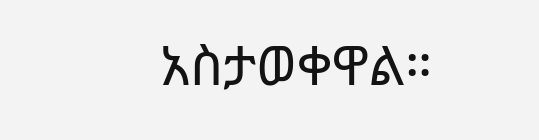አስታወቀዋል።